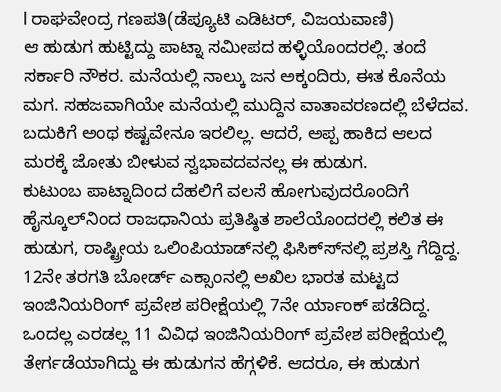l ರಾಘವೇಂದ್ರ ಗಣಪತಿ(ಡೆಪ್ಯೂಟಿ ಎಡಿಟರ್, ವಿಜಯವಾಣಿ)
ಆ ಹುಡುಗ ಹುಟ್ಟಿದ್ದು ಪಾಟ್ನಾ ಸಮೀಪದ ಹಳ್ಳಿಯೊಂದರಲ್ಲಿ. ತಂದೆ ಸರ್ಕಾರಿ ನೌಕರ. ಮನೆಯಲ್ಲಿ ನಾಲ್ಕು ಜನ ಅಕ್ಕಂದಿರು, ಈತ ಕೊನೆಯ ಮಗ. ಸಹಜವಾಗಿಯೇ ಮನೆಯಲ್ಲಿ ಮುದ್ದಿನ ವಾತಾವರಣದಲ್ಲಿ ಬೆಳೆದವ. ಬದುಕಿಗೆ ಅಂಥ ಕಷ್ಟವೇನೂ ಇರಲಿಲ್ಲ. ಆದರೆ, ಅಪ್ಪ ಹಾಕಿದ ಆಲದ ಮರಕ್ಕೆ ಜೋತು ಬೀಳುವ ಸ್ವಭಾವದವನಲ್ಲ ಈ ಹುಡುಗ.
ಕುಟುಂಬ ಪಾಟ್ನಾದಿಂದ ದೆಹಲಿಗೆ ವಲಸೆ ಹೋಗುವುದರೊಂದಿಗೆ ಹೈಸ್ಕೂಲ್‍ನಿಂದ ರಾಜಧಾನಿಯ ಪ್ರತಿಷ್ಠಿತ ಶಾಲೆಯೊಂದರಲ್ಲಿ ಕಲಿತ ಈ ಹುಡುಗ, ರಾಷ್ಟ್ರೀಯ ಒಲಿಂಪಿಯಾಡ್‍ನಲ್ಲಿ ಫಿಸಿಕ್ಸ್‍ನಲ್ಲಿ ಪ್ರಶಸ್ತಿ ಗೆದ್ದಿದ್ದ. 12ನೇ ತರಗತಿ ಬೋರ್ಡ್ ಎಕ್ಸಾಂನಲ್ಲಿ ಅಖಿಲ ಭಾರತ ಮಟ್ಟದ ಇಂಜಿನಿಯರಿಂಗ್ ಪ್ರವೇಶ ಪರೀಕ್ಷೆಯಲ್ಲಿ 7ನೇ ರ್ಯಾಂಕ್ ಪಡೆದಿದ್ದ. ಒಂದಲ್ಲ ಎರಡಲ್ಲ 11 ವಿವಿಧ ಇಂಜಿನಿಯರಿಂಗ್ ಪ್ರವೇಶ ಪರೀಕ್ಷೆಯಲ್ಲಿ ತೇರ್ಗಡೆಯಾಗಿದ್ದು ಈ ಹುಡುಗನ ಹೆಗ್ಗಳಿಕೆ. ಆದರೂ, ಈ ಹುಡುಗ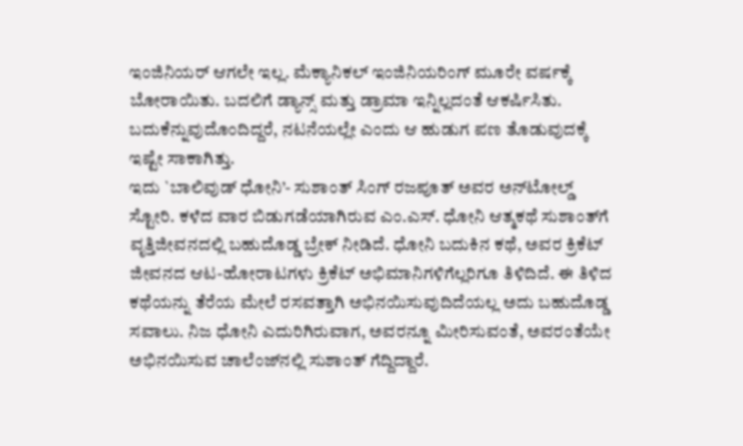ಇಂಜಿನಿಯರ್ ಆಗಲೇ ಇಲ್ಲ. ಮೆಕ್ಯಾನಿಕಲ್ ಇಂಜಿನಿಯರಿಂಗ್ ಮೂರೇ ವರ್ಷಕ್ಕೆ ಬೋರಾಯಿತು. ಬದಲಿಗೆ ಡ್ಯಾನ್ಸ್ ಮತ್ತು ಡ್ರಾಮಾ ಇನ್ನಿಲ್ಲದಂತೆ ಆಕರ್ಷಿಸಿತು. ಬದುಕೆನ್ನುವುದೊಂದಿದ್ದರೆ, ನಟನೆಯಲ್ಲೇ ಎಂದು ಆ ಹುಡುಗ ಪಣ ತೊಡುವುದಕ್ಕೆ ಇಷ್ಟೇ ಸಾಕಾಗಿತ್ತು.
ಇದು `ಬಾಲಿವುಡ್ ಧೋನಿ’- ಸುಶಾಂತ್ ಸಿಂಗ್ ರಜಪೂತ್ ಅವರ ಅನ್‍ಟೋಲ್ಡ್ ಸ್ಟೋರಿ. ಕಳೆದ ವಾರ ಬಿಡುಗಡೆಯಾಗಿರುವ ಎಂ.ಎಸ್. ಧೋನಿ ಆತ್ಮಕಥೆ ಸುಶಾಂತ್‍ಗೆ ವೃತ್ತಿಜೀವನದಲ್ಲಿ ಬಹುದೊಡ್ಡ ಬ್ರೇಕ್ ನೀಡಿದೆ. ಧೋನಿ ಬದುಕಿನ ಕಥೆ, ಅವರ ಕ್ರಿಕೆಟ್ ಜೀವನದ ಆಟ-ಹೋರಾಟಗಳು ಕ್ರಿಕೆಟ್ ಅಭಿಮಾನಿಗಳಿಗೆಲ್ಲರಿಗೂ ತಿಳಿದಿದೆ. ಈ ತಿಳಿದ ಕಥೆಯನ್ನು ತೆರೆಯ ಮೇಲೆ ರಸವತ್ತಾಗಿ ಅಭಿನಯಿಸುವುದಿದೆಯಲ್ಲ ಅದು ಬಹುದೊಡ್ಡ ಸವಾಲು. ನಿಜ ಧೋನಿ ಎದುರಿಗಿರುವಾಗ, ಅವರನ್ನೂ ಮೀರಿಸುವಂತೆ, ಅವರಂತೆಯೇ ಅಭಿನಯಿಸುವ ಚಾಲೆಂಜ್‍ನಲ್ಲಿ ಸುಶಾಂತ್ ಗೆದ್ದಿದ್ದಾರೆ.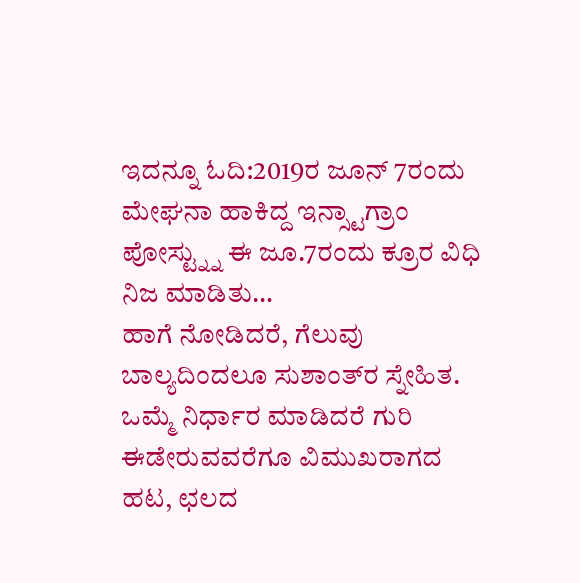ಇದನ್ನೂ ಓದಿ:2019ರ ಜೂನ್ 7ರಂದು ಮೇಘನಾ ಹಾಕಿದ್ದ ಇನ್ಸ್ಟಾಗ್ರಾಂ ಪೋಸ್ಟ್ನ್ನು ಈ ಜೂ.7ರಂದು ಕ್ರೂರ ವಿಧಿ ನಿಜ ಮಾಡಿತು…
ಹಾಗೆ ನೋಡಿದರೆ, ಗೆಲುವು ಬಾಲ್ಯದಿಂದಲೂ ಸುಶಾಂತ್‍ರ ಸ್ನೇಹಿತ. ಒಮ್ಮೆ ನಿರ್ಧಾರ ಮಾಡಿದರೆ ಗುರಿ ಈಡೇರುವವರೆಗೂ ವಿಮುಖರಾಗದ ಹಟ, ಛಲದ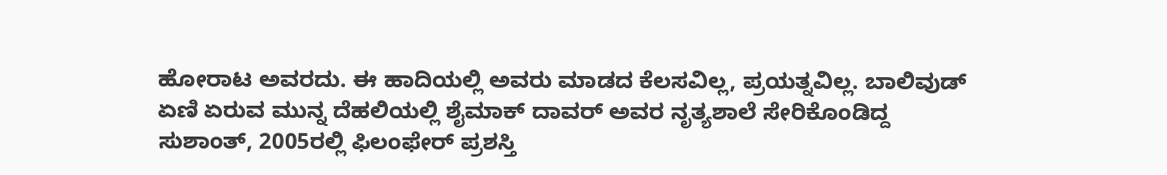ಹೋರಾಟ ಅವರದು. ಈ ಹಾದಿಯಲ್ಲಿ ಅವರು ಮಾಡದ ಕೆಲಸವಿಲ್ಲ, ಪ್ರಯತ್ನವಿಲ್ಲ. ಬಾಲಿವುಡ್ ಏಣಿ ಏರುವ ಮುನ್ನ ದೆಹಲಿಯಲ್ಲಿ ಶೈಮಾಕ್ ದಾವರ್ ಅವರ ನೃತ್ಯಶಾಲೆ ಸೇರಿಕೊಂಡಿದ್ದ ಸುಶಾಂತ್, 2005ರಲ್ಲಿ ಫಿಲಂಫೇರ್ ಪ್ರಶಸ್ತಿ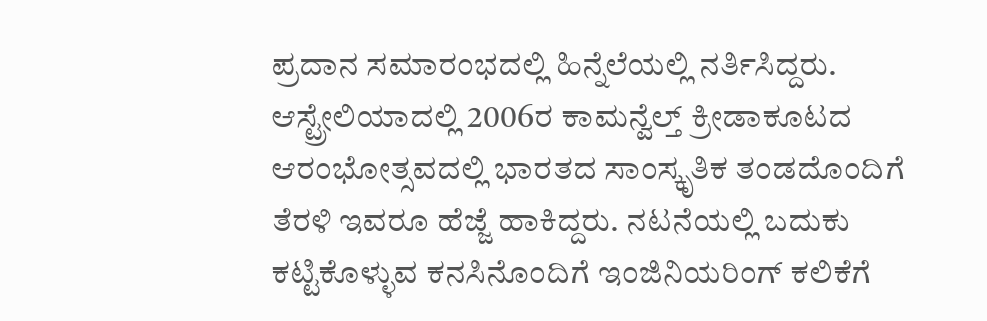ಪ್ರದಾನ ಸಮಾರಂಭದಲ್ಲಿ ಹಿನ್ನೆಲೆಯಲ್ಲಿ ನರ್ತಿಸಿದ್ದರು. ಆಸ್ಟ್ರೇಲಿಯಾದಲ್ಲಿ 2006ರ ಕಾಮನ್ವೆಲ್ತ್ ಕ್ರೀಡಾಕೂಟದ ಆರಂಭೋತ್ಸವದಲ್ಲಿ ಭಾರತದ ಸಾಂಸ್ಕೃತಿಕ ತಂಡದೊಂದಿಗೆ ತೆರಳಿ ಇವರೂ ಹೆಜ್ಜೆ ಹಾಕಿದ್ದರು. ನಟನೆಯಲ್ಲಿ ಬದುಕು ಕಟ್ಟಿಕೊಳ್ಳುವ ಕನಸಿನೊಂದಿಗೆ ಇಂಜಿನಿಯರಿಂಗ್ ಕಲಿಕೆಗೆ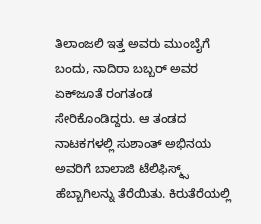ತಿಲಾಂಜಲಿ ಇತ್ತ ಅವರು ಮುಂಬೈಗೆ ಬಂದು, ನಾದಿರಾ ಬಬ್ಬರ್ ಅವರ ಏಕ್‍ಜೂತೆ ರಂಗತಂಡ ಸೇರಿಕೊಂಡಿದ್ದರು. ಆ ತಂಡದ ನಾಟಕಗಳಲ್ಲಿ ಸುಶಾಂತ್ ಅಭಿನಯ ಅವರಿಗೆ ಬಾಲಾಜಿ ಟೆಲಿಫಿಸ್ಮ್ಸ್ ಹೆಬ್ಬಾಗಿಲನ್ನು ತೆರೆಯಿತು. ಕಿರುತೆರೆಯಲ್ಲಿ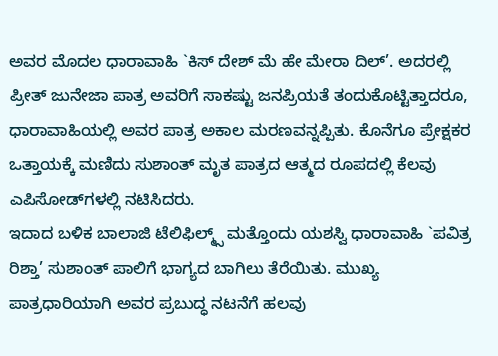ಅವರ ಮೊದಲ ಧಾರಾವಾಹಿ `ಕಿಸ್ ದೇಶ್ ಮೆ ಹೇ ಮೇರಾ ದಿಲ್’. ಅದರಲ್ಲಿ ಪ್ರೀತ್ ಜುನೇಜಾ ಪಾತ್ರ ಅವರಿಗೆ ಸಾಕಷ್ಟು ಜನಪ್ರಿಯತೆ ತಂದುಕೊಟ್ಟಿತ್ತಾದರೂ, ಧಾರಾವಾಹಿಯಲ್ಲಿ ಅವರ ಪಾತ್ರ ಅಕಾಲ ಮರಣವನ್ನಪ್ಪಿತು. ಕೊನೆಗೂ ಪ್ರೇಕ್ಷಕರ ಒತ್ತಾಯಕ್ಕೆ ಮಣಿದು ಸುಶಾಂತ್ ಮೃತ ಪಾತ್ರದ ಆತ್ಮದ ರೂಪದಲ್ಲಿ ಕೆಲವು ಎಪಿಸೋಡ್‍ಗಳಲ್ಲಿ ನಟಿಸಿದರು.
ಇದಾದ ಬಳಿಕ ಬಾಲಾಜಿ ಟೆಲಿಫಿಲ್ಮ್ಸ್ ಮತ್ತೊಂದು ಯಶಸ್ವಿ ಧಾರಾವಾಹಿ `ಪವಿತ್ರ ರಿಶ್ತಾ’ ಸುಶಾಂತ್ ಪಾಲಿಗೆ ಭಾಗ್ಯದ ಬಾಗಿಲು ತೆರೆಯಿತು. ಮುಖ್ಯ ಪಾತ್ರಧಾರಿಯಾಗಿ ಅವರ ಪ್ರಬುದ್ಧ ನಟನೆಗೆ ಹಲವು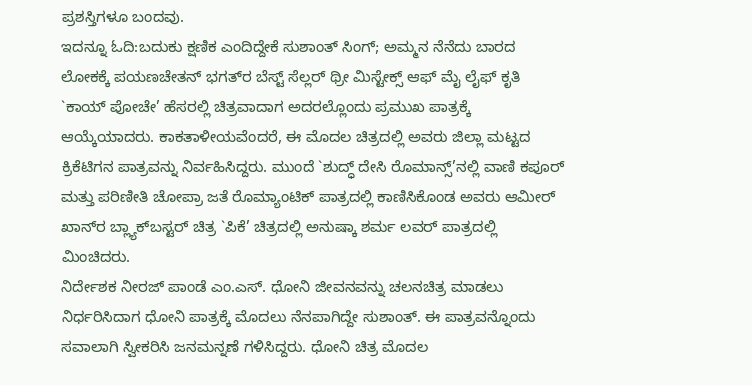ಪ್ರಶಸ್ತಿಗಳೂ ಬಂದವು.
ಇದನ್ನೂ ಓದಿ:ಬದುಕು ಕ್ಷಣಿಕ ಎಂದಿದ್ದೇಕೆ ಸುಶಾಂತ್ ಸಿಂಗ್; ಅಮ್ಮನ ನೆನೆದು ಬಾರದ ಲೋಕಕ್ಕೆ ಪಯಣಚೇತನ್ ಭಗತ್‍ರ ಬೆಸ್ಟ್ ಸೆಲ್ಲರ್ ಥ್ರೀ ಮಿಸ್ಟೇಕ್ಸ್ ಆಫ್ ಮೈ ಲೈಫ್ ಕೃತಿ `ಕಾಯ್ ಪೋಚೇ’ ಹೆಸರಲ್ಲಿ ಚಿತ್ರವಾದಾಗ ಅದರಲ್ಲೊಂದು ಪ್ರಮುಖ ಪಾತ್ರಕ್ಕೆ ಆಯ್ಕೆಯಾದರು. ಕಾಕತಾಳೀಯವೆಂದರೆ, ಈ ಮೊದಲ ಚಿತ್ರದಲ್ಲಿ ಅವರು ಜಿಲ್ಲಾ ಮಟ್ಟದ ಕ್ರಿಕೆಟಿಗನ ಪಾತ್ರವನ್ನು ನಿರ್ವಹಿಸಿದ್ದರು. ಮುಂದೆ `ಶುದ್ಧ್ ದೇಸಿ ರೊಮಾನ್ಸ್’ನಲ್ಲಿ ವಾಣಿ ಕಪೂರ್ ಮತ್ತು ಪರಿಣೀತಿ ಚೋಪ್ರಾ ಜತೆ ರೊಮ್ಯಾಂಟಿಕ್ ಪಾತ್ರದಲ್ಲಿ ಕಾಣಿಸಿಕೊಂಡ ಅವರು ಆಮೀರ್ ಖಾನ್‍ರ ಬ್ಲ್ಯಾಕ್‍ಬಸ್ಟರ್ ಚಿತ್ರ `ಪಿಕೆ’ ಚಿತ್ರದಲ್ಲಿ ಅನುಷ್ಕಾ ಶರ್ಮ ಲವರ್ ಪಾತ್ರದಲ್ಲಿ ಮಿಂಚಿದರು.
ನಿರ್ದೇಶಕ ನೀರಜ್ ಪಾಂಡೆ ಎಂ.ಎಸ್. ಧೋನಿ ಜೀವನವನ್ನು ಚಲನಚಿತ್ರ ಮಾಡಲು ನಿರ್ಧರಿಸಿದಾಗ ಧೋನಿ ಪಾತ್ರಕ್ಕೆ ಮೊದಲು ನೆನಪಾಗಿದ್ದೇ ಸುಶಾಂತ್. ಈ ಪಾತ್ರವನ್ನೊಂದು ಸವಾಲಾಗಿ ಸ್ವೀಕರಿಸಿ ಜನಮನ್ನಣೆ ಗಳಿಸಿದ್ದರು. ಧೋನಿ ಚಿತ್ರ ಮೊದಲ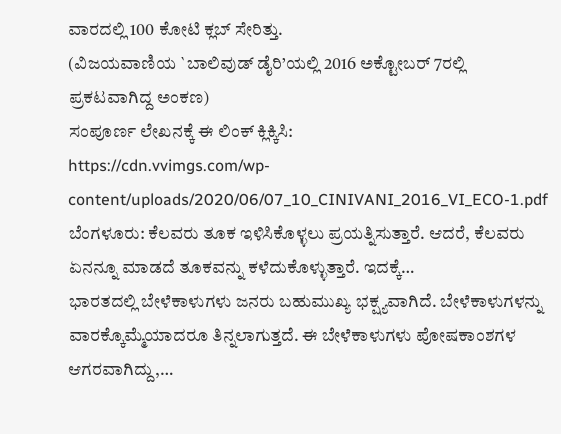ವಾರದಲ್ಲಿ 100 ಕೋಟಿ ಕ್ಲಬ್ ಸೇರಿತ್ತು.
(ವಿಜಯವಾಣಿಯ `ಬಾಲಿವುಡ್ ಡೈರಿ’ಯಲ್ಲಿ 2016 ಅಕ್ಟೋಬರ್ 7ರಲ್ಲಿ ಪ್ರಕಟವಾಗಿದ್ದ ಅಂಕಣ)
ಸಂಪೂರ್ಣ ಲೇಖನಕ್ಕೆ ಈ ಲಿಂಕ್ ಕ್ಲಿಕ್ಕಿಸಿ:
https://cdn.vvimgs.com/wp-content/uploads/2020/06/07_10_CINIVANI_2016_VI_ECO-1.pdf
ಬೆಂಗಳೂರು: ಕೆಲವರು ತೂಕ ಇಳಿಸಿಕೊಳ್ಳಲು ಪ್ರಯತ್ನಿಸುತ್ತಾರೆ. ಆದರೆ, ಕೆಲವರು ಏನನ್ನೂ ಮಾಡದೆ ತೂಕವನ್ನು ಕಳೆದುಕೊಳ್ಳುತ್ತಾರೆ. ಇದಕ್ಕೆ…
ಭಾರತದಲ್ಲಿ ಬೇಳೆಕಾಳುಗಳು ಜನರು ಬಹುಮುಖ್ಯ ಭಕ್ಷ್ಯವಾಗಿದೆ. ಬೇಳೆಕಾಳುಗಳನ್ನು ವಾರಕ್ಕೊಮ್ಮೆಯಾದರೂ ತಿನ್ನಲಾಗುತ್ತದೆ. ಈ ಬೇಳೆಕಾಳುಗಳು ಪೋಷಕಾಂಶಗಳ ಆಗರವಾಗಿದ್ದು,…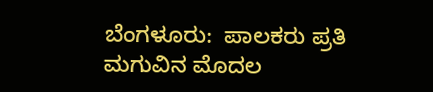ಬೆಂಗಳೂರು:  ಪಾಲಕರು ಪ್ರತಿ ಮಗುವಿನ ಮೊದಲ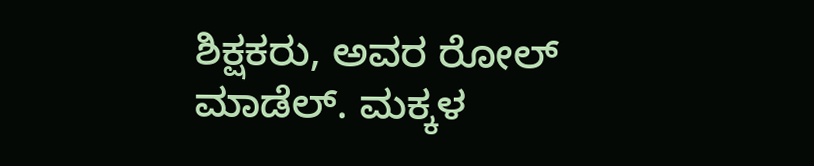ಶಿಕ್ಷಕರು, ಅವರ ರೋಲ್ ಮಾಡೆಲ್. ಮಕ್ಕಳ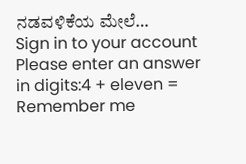ನಡವಳಿಕೆಯ ಮೇಲೆ…
Sign in to your account
Please enter an answer in digits:4 + eleven =
Remember me